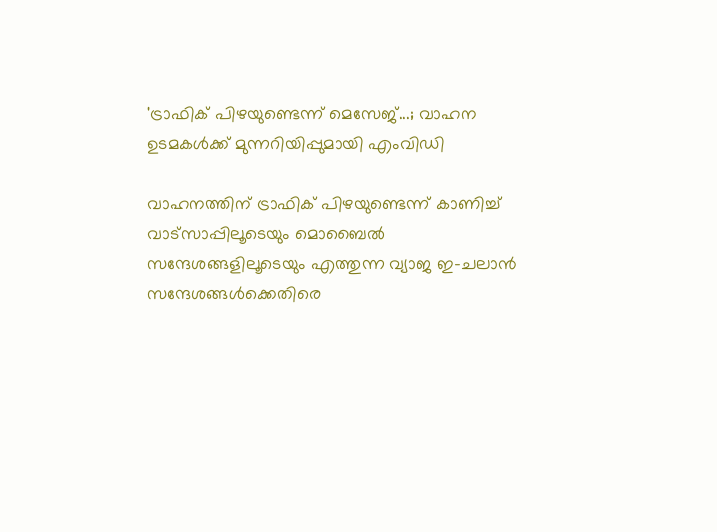'ട്രാഫിക് പിഴയുണ്ടെന്ന് മെസേജ്...; വാഹന ഉടമകൾക്ക് മുന്നറിയിപ്പുമായി എംവിഡി

വാഹനത്തിന് ട്രാഫിക് പിഴയുണ്ടെന്ന് കാണിച്ച് വാട്‌സാപ്പിലൂടെയും മൊബൈല്‍ സന്ദേശങ്ങളിലൂടെയും എത്തുന്ന വ്യാജ ഇ-ചലാന്‍ സന്ദേശങ്ങള്‍ക്കെതിരെ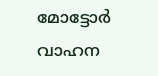മോട്ടോര്‍ വാഹന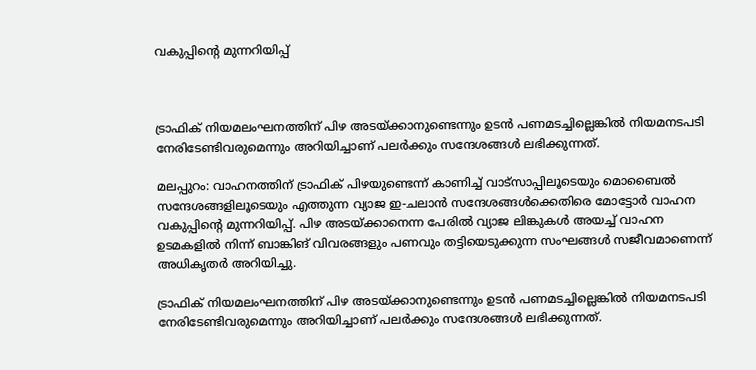വകുപ്പിന്റെ മുന്നറിയിപ്പ്



ട്രാഫിക് നിയമലംഘനത്തിന് പിഴ അടയ്ക്കാനുണ്ടെന്നും ഉടന്‍ പണമടച്ചില്ലെങ്കില്‍ നിയമനടപടി നേരിടേണ്ടിവരുമെന്നും അറിയിച്ചാണ് പലര്‍ക്കും സന്ദേശങ്ങള്‍ ലഭിക്കുന്നത്.

മലപ്പുറം: വാഹനത്തിന് ട്രാഫിക് പിഴയുണ്ടെന്ന് കാണിച്ച് വാട്‌സാപ്പിലൂടെയും മൊബൈല്‍ സന്ദേശങ്ങളിലൂടെയും എത്തുന്ന വ്യാജ ഇ-ചലാന്‍ സന്ദേശങ്ങള്‍ക്കെതിരെ മോട്ടോര്‍ വാഹന വകുപ്പിന്റെ മുന്നറിയിപ്പ്. പിഴ അടയ്ക്കാനെന്ന പേരില്‍ വ്യാജ ലിങ്കുകള്‍ അയച്ച് വാഹന ഉടമകളില്‍ നിന്ന് ബാങ്കിങ് വിവരങ്ങളും പണവും തട്ടിയെടുക്കുന്ന സംഘങ്ങള്‍ സജീവമാണെന്ന് അധികൃതര്‍ അറിയിച്ചു.

ട്രാഫിക് നിയമലംഘനത്തിന് പിഴ അടയ്ക്കാനുണ്ടെന്നും ഉടന്‍ പണമടച്ചില്ലെങ്കില്‍ നിയമനടപടി നേരിടേണ്ടിവരുമെന്നും അറിയിച്ചാണ് പലര്‍ക്കും സന്ദേശങ്ങള്‍ ലഭിക്കുന്നത്.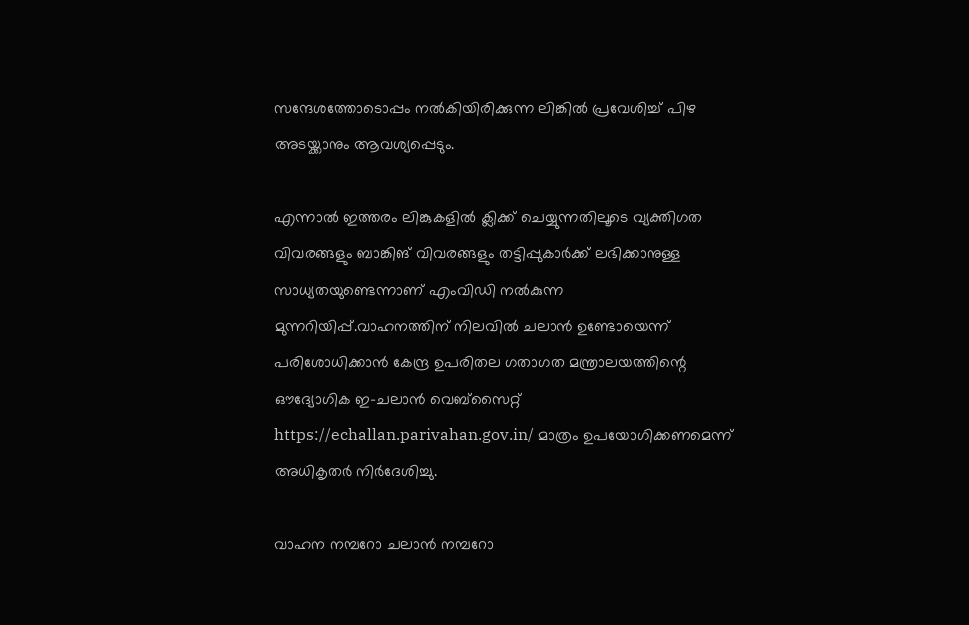സന്ദേശത്തോടൊപ്പം നല്‍കിയിരിക്കുന്ന ലിങ്കില്‍ പ്രവേശിച്ച് പിഴ അടയ്ക്കാനും ആവശ്യപ്പെടും.

എന്നാല്‍ ഇത്തരം ലിങ്കുകളിൽ ക്ലിക്ക് ചെയ്യുന്നതിലൂടെ വ്യക്തിഗത വിവരങ്ങളും ബാങ്കിങ് വിവരങ്ങളും തട്ടിപ്പുകാര്‍ക്ക് ലഭിക്കാനുള്ള സാധ്യതയുണ്ടെന്നാണ് എംവിഡി നൽകുന്ന മുന്നറിയിപ്പ്.വാഹനത്തിന് നിലവില്‍ ചലാന്‍ ഉണ്ടോയെന്ന് പരിശോധിക്കാന്‍ കേന്ദ്ര ഉപരിതല ഗതാഗത മന്ത്രാലയത്തിന്റെ ഔദ്യോഗിക ഇ-ചലാന്‍ വെബ്‌സൈറ്റ് https://echallan.parivahan.gov.in/ മാത്രം ഉപയോഗിക്കണമെന്ന് അധികൃതര്‍ നിര്‍ദേശിച്ചു.

വാഹന നമ്പറോ ചലാന്‍ നമ്പറോ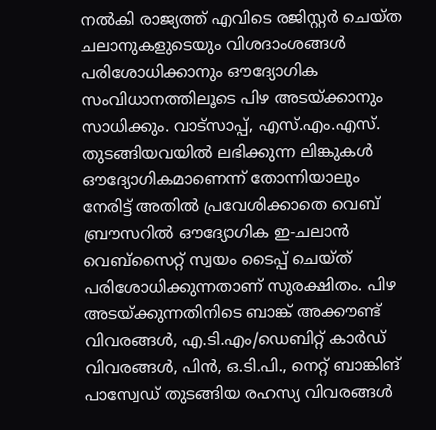നല്‍കി രാജ്യത്ത് എവിടെ രജിസ്റ്റര്‍ ചെയ്ത ചലാനുകളുടെയും വിശദാംശങ്ങള്‍ പരിശോധിക്കാനും ഔദ്യോഗിക സംവിധാനത്തിലൂടെ പിഴ അടയ്ക്കാനും സാധിക്കും. വാട്‌സാപ്പ്, എസ്.എം.എസ്. തുടങ്ങിയവയില്‍ ലഭിക്കുന്ന ലിങ്കുകള്‍ ഔദ്യോഗികമാണെന്ന് തോന്നിയാലും നേരിട്ട് അതില്‍ പ്രവേശിക്കാതെ വെബ് ബ്രൗസറില്‍ ഔദ്യോഗിക ഇ-ചലാന്‍ വെബ്‌സൈറ്റ് സ്വയം ടൈപ്പ് ചെയ്ത് പരിശോധിക്കുന്നതാണ് സുരക്ഷിതം. പിഴ അടയ്ക്കുന്നതിനിടെ ബാങ്ക് അക്കൗണ്ട് വിവരങ്ങള്‍, എ.ടി.എം/ഡെബിറ്റ് കാര്‍ഡ് വിവരങ്ങള്‍, പിന്‍, ഒ.ടി.പി., നെറ്റ് ബാങ്കിങ് പാസ്വേഡ് തുടങ്ങിയ രഹസ്യ വിവരങ്ങള്‍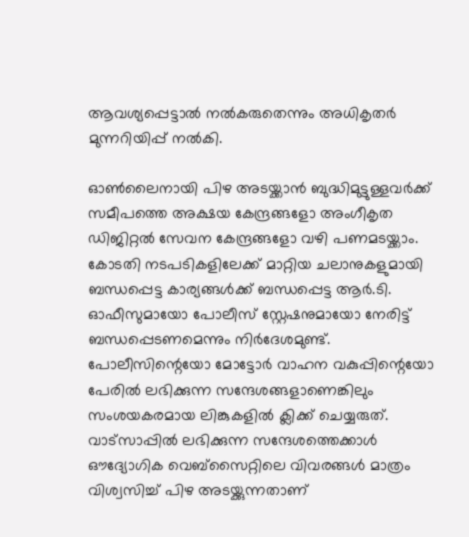ആവശ്യപ്പെട്ടാല്‍ നല്‍കരുതെന്നും അധികൃതര്‍ മുന്നറിയിപ്പ് നല്‍കി.

ഓണ്‍ലൈനായി പിഴ അടയ്ക്കാന്‍ ബുദ്ധിമുട്ടുള്ളവര്‍ക്ക് സമീപത്തെ അക്ഷയ കേന്ദ്രങ്ങളോ അംഗീകൃത ഡിജിറ്റല്‍ സേവന കേന്ദ്രങ്ങളോ വഴി പണമടയ്ക്കാം. കോടതി നടപടികളിലേക്ക് മാറ്റിയ ചലാനുകളുമായി ബന്ധപ്പെട്ട കാര്യങ്ങള്‍ക്ക് ബന്ധപ്പെട്ട ആര്‍.ടി. ഓഫീസുമായോ പോലീസ് സ്റ്റേഷനുമായോ നേരിട്ട് ബന്ധപ്പെടണമെന്നും നിര്‍ദേശമുണ്ട്. പോലീസിന്റെയോ മോട്ടോര്‍ വാഹന വകുപ്പിന്റെയോ പേരില്‍ ലഭിക്കുന്ന സന്ദേശങ്ങളാണെങ്കിലും സംശയകരമായ ലിങ്കുകളില്‍ ക്ലിക്ക് ചെയ്യരുത്. വാട്‌സാപ്പില്‍ ലഭിക്കുന്ന സന്ദേശത്തെക്കാള്‍ ഔദ്യോഗിക വെബ്‌സൈറ്റിലെ വിവരങ്ങള്‍ മാത്രം വിശ്വസിച്ച് പിഴ അടയ്ക്കുന്നതാണ്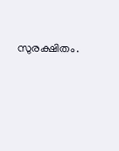സുരക്ഷിതം.